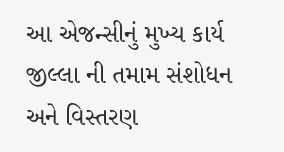આ એજન્સીનું મુખ્ય કાર્ય જીલ્લા ની તમામ સંશોધન અને વિસ્તરણ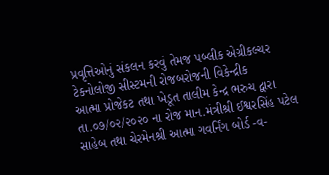પ્રવૃત્તિઓનું સંકલન કરવું તેમજ પબ્લીક એગ્રીકલ્ચર ટેકનોલોજી સીસ્ટમની રોજબરોજની વિકેન્દ્રીક
આત્મા પ્રોજેકટ તથા ખેડૂત તાલીમ કેન્દ્ર ભરુચ દ્વારા તા.૦૭/૦૨/૨૦૨૦ ના રોજ માન.મંત્રીશ્રી ઈશ્વરસિંહ પટેલ સાહેબ તથા ચેરમેનશ્રી આત્મા ગવર્નિંગ બોર્ડ -વ-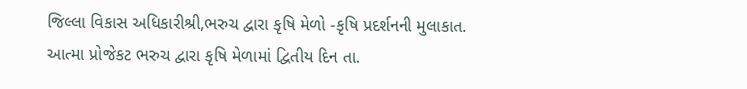જિલ્લા વિકાસ અધિકારીશ્રી,ભરુચ દ્વારા કૃષિ મેળો -કૃષિ પ્રદર્શનની મુલાકાત.
આત્મા પ્રોજેકટ ભરુચ દ્વારા કૃષિ મેળામાં દ્વિતીય દિન તા.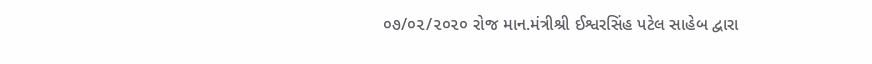૦૭/૦૨/૨૦૨૦ રોજ માન.મંત્રીશ્રી ઈશ્વરસિંહ પટેલ સાહેબ દ્વારા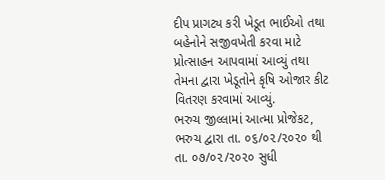દીપ પ્રાગટ્ય કરી ખેડૂત ભાઈઓ તથા બહેનોને સજીવખેતી કરવા માટે પ્રોત્સાહન આપવામાં આવ્યું તથા તેમના દ્વારા ખેડૂતોને કૃષિ ઓજાર કીટ વિતરણ કરવામાં આવ્યું.
ભરુચ જીલ્લામાં આત્મા પ્રોજેકટ, ભરુચ દ્વારા તા. ૦૬/૦૨/૨૦૨૦ થી તા. ૦૭/૦૨/૨૦૨૦ સુધી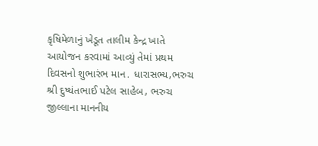કૃષિમેળાનું ખેડૂત તાલીમ કેન્દ્ર ખાતે આયોજન કરવામાં આવ્યું તેમાં પ્રથમ દિવસનો શુભારંભ માન. ધારાસભ્ય,ભરુચ શ્રી દુષ્યંતભાઈ પટેલ સાહેબ, ભરુચ જીલ્લાના માનનીય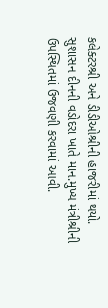કલેક્ટરશ્રી અને ડીડીઓશ્રીની હાજરીમાં થયો.
સુશાસન દીનની વડોદરા ખાતે માન.મુખ્ય મંત્રીશ્રીની ઉપસ્થિતમાં ઉજવણી કરવામાં આવી.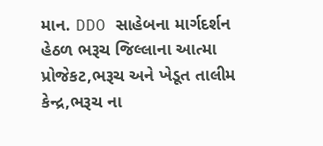માન. DDO સાહેબના માર્ગદર્શન હેઠળ ભરૂચ જિલ્લાના આત્મા પ્રોજેકટ,ભરૂચ અને ખેડૂત તાલીમ કેન્દ્ર,ભરૂચ ના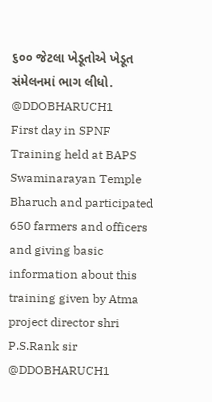૬૦૦ જેટલા ખેડૂતોએ ખેડૂત સંમેલનમાં ભાગ લીધો. @DDOBHARUCH1
First day in SPNF Training held at BAPS Swaminarayan Temple Bharuch and participated 650 farmers and officers and giving basic information about this training given by Atma project director shri P.S.Rank sir @DDOBHARUCH1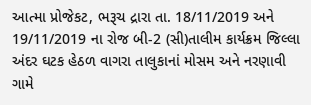આત્મા પ્રોજેકટ, ભરૂચ દ્રારા તા. 18/11/2019 અને 19/11/2019 ના રોજ બી-2 (સી)તાલીમ કાર્યક્રમ જિલ્લા અંદર ઘટક હેઠળ વાગરા તાલુકાનાં મોસમ અને નરણાવી ગામે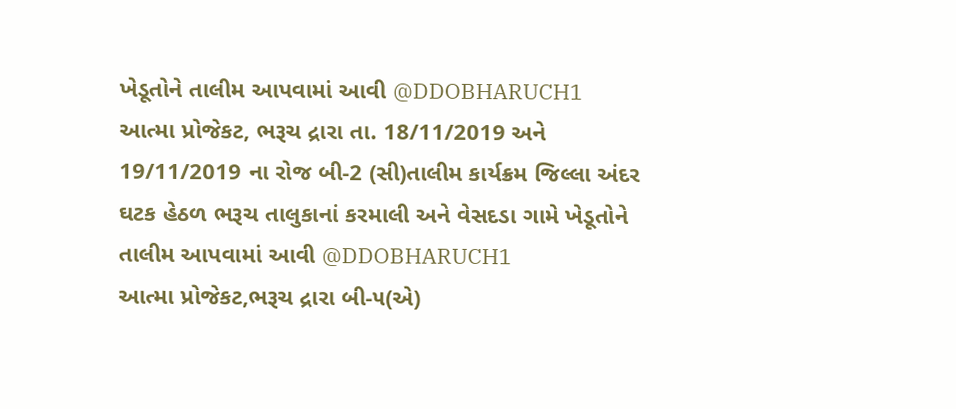ખેડૂતોને તાલીમ આપવામાં આવી @DDOBHARUCH1
આત્મા પ્રોજેકટ, ભરૂચ દ્રારા તા. 18/11/2019 અને 19/11/2019 ના રોજ બી-2 (સી)તાલીમ કાર્યક્રમ જિલ્લા અંદર ઘટક હેઠળ ભરૂચ તાલુકાનાં કરમાલી અને વેસદડા ગામે ખેડૂતોને તાલીમ આપવામાં આવી @DDOBHARUCH1
આત્મા પ્રોજેકટ,ભરૂચ દ્રારા બી-૫(એ)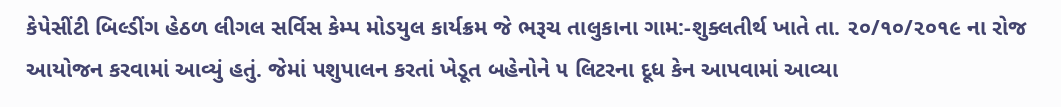કેપેસીંટી બિલ્ડીંગ હેઠળ લીગલ સર્વિસ કેમ્પ મોડયુલ કાર્યક્રમ જે ભરૂચ તાલુકાના ગામ:-શુક્લતીર્થ ખાતે તા. ૨૦/૧૦/૨૦૧૯ ના રોજ આયોજન કરવામાં આવ્યું હતું. જેમાં પશુપાલન કરતાં ખેડૂત બહેનોને ૫ લિટરના દૂધ કેન આપવામાં આવ્યા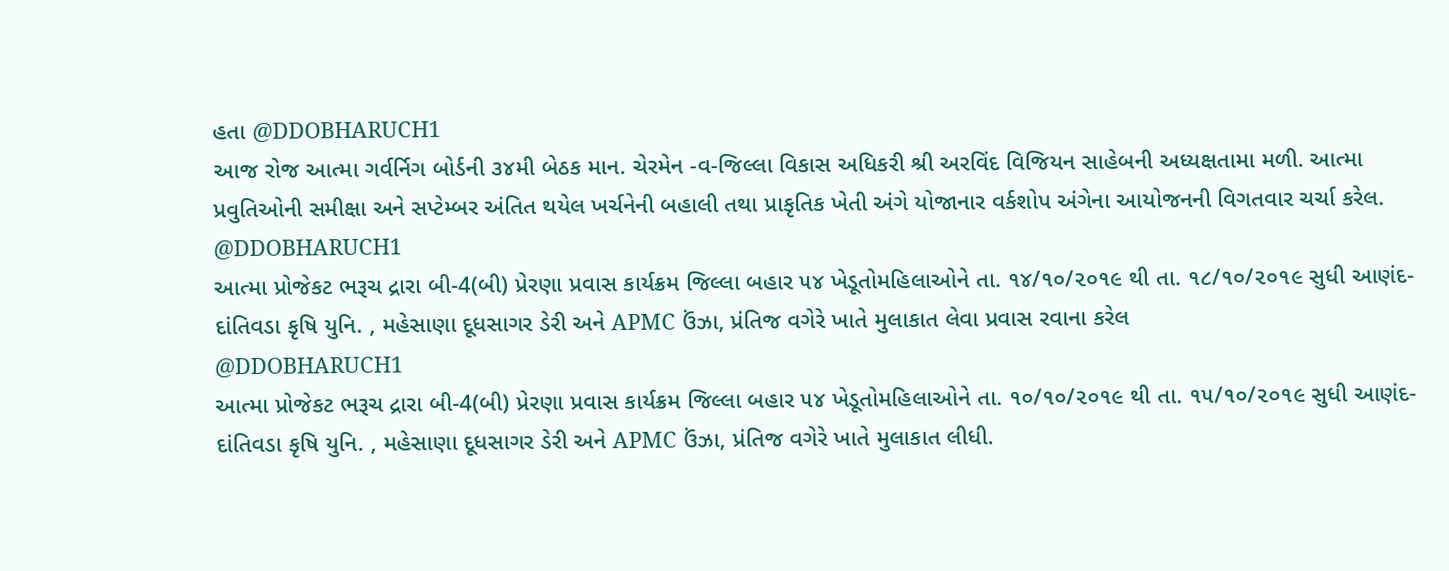હતા @DDOBHARUCH1
આજ રોજ આત્મા ગર્વર્નિગ બોર્ડની ૩૪મી બેઠક માન. ચેરમેન -વ-જિલ્લા વિકાસ અધિકરી શ્રી અરવિંદ વિજિયન સાહેબની અધ્યક્ષતામા મળી. આત્મા પ્રવુતિઓની સમીક્ષા અને સપ્ટેમ્બર અંતિત થયેલ ખર્ચનેની બહાલી તથા પ્રાકૃતિક ખેતી અંગે યોજાનાર વર્કશોપ અંગેના આયોજનની વિગતવાર ચર્ચા કરેલ. @DDOBHARUCH1
આત્મા પ્રોજેકટ ભરૂચ દ્રારા બી-4(બી) પ્રેરણા પ્રવાસ કાર્યક્રમ જિલ્લા બહાર ૫૪ ખેડૂતોમહિલાઓને તા. ૧૪/૧૦/૨૦૧૯ થી તા. ૧૮/૧૦/૨૦૧૯ સુધી આણંદ- દાંતિવડા કૃષિ યુનિ. , મહેસાણા દૂધસાગર ડેરી અને APMC ઉંઝા, પ્રંતિજ વગેરે ખાતે મુલાકાત લેવા પ્રવાસ રવાના કરેલ
@DDOBHARUCH1
આત્મા પ્રોજેકટ ભરૂચ દ્રારા બી-4(બી) પ્રેરણા પ્રવાસ કાર્યક્રમ જિલ્લા બહાર ૫૪ ખેડૂતોમહિલાઓને તા. ૧૦/૧૦/૨૦૧૯ થી તા. ૧૫/૧૦/૨૦૧૯ સુધી આણંદ- દાંતિવડા કૃષિ યુનિ. , મહેસાણા દૂધસાગર ડેરી અને APMC ઉંઝા, પ્રંતિજ વગેરે ખાતે મુલાકાત લીધી.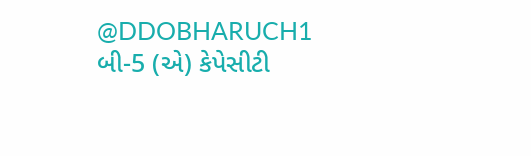@DDOBHARUCH1
બી-5 (એ) કેપેસીટી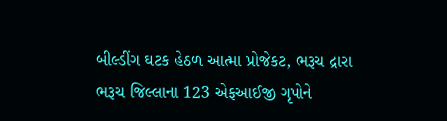બીલ્ડીંગ ઘટક હેઠળ આત્મા પ્રોજેકટ, ભરૂચ દ્રારા ભરૂચ જિલ્લાના 123 એફઆઈજી ગૃપોને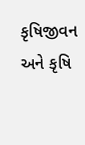કૃષિજીવન અને કૃષિ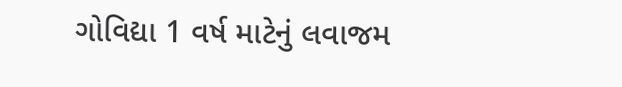ગોવિદ્યા 1 વર્ષ માટેનું લવાજમ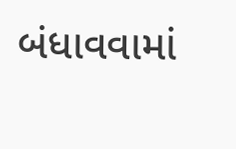બંધાવવામાં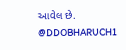આવેલ છે. @DDOBHARUCH1